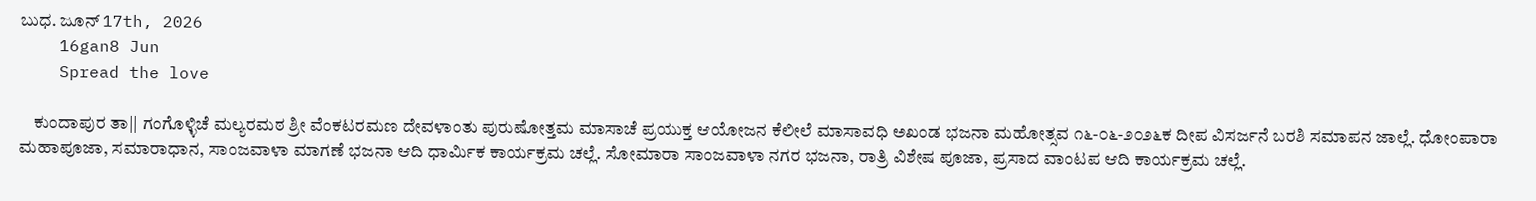ಬುಧ. ಜೂನ್ 17th, 2026
    16gan8 Jun
    Spread the love

    ಕುಂದಾಪುರ ತಾ|| ಗಂಗೊಳ್ಳಿಚೆ ಮಲ್ಯರಮಠ ಶ್ರೀ ವೆಂಕಟರಮಣ ದೇವಳಾಂತು ಪುರುಷೋತ್ತಮ ಮಾಸಾಚೆ ಪ್ರಯುಕ್ತ ಆಯೋಜನ ಕೆಲೀಲೆ ಮಾಸಾವಧಿ ಅಖಂಡ ಭಜನಾ ಮಹೋತ್ಸವ ೧೬-೦೬-೨೦೨೬ಕ ದೀಪ ವಿಸರ್ಜನೆ ಬರಶಿ ಸಮಾಪನ ಜಾಲ್ಲೆ. ಧೋಂಪಾರಾ ಮಹಾಪೂಜಾ, ಸಮಾರಾಧಾನ, ಸಾಂಜವಾಳಾ ಮಾಗಣೆ ಭಜನಾ ಆದಿ ಧಾರ್ಮಿಕ ಕಾರ್ಯಕ್ರಮ ಚಲ್ಲೆ. ಸೋಮಾರಾ ಸಾಂಜವಾಳಾ ನಗರ ಭಜನಾ, ರಾತ್ರಿ ವಿಶೇಷ ಪೂಜಾ, ಪ್ರಸಾದ ವಾಂಟಪ ಆದಿ ಕಾರ್ಯಕ್ರಮ ಚಲ್ಲೆ.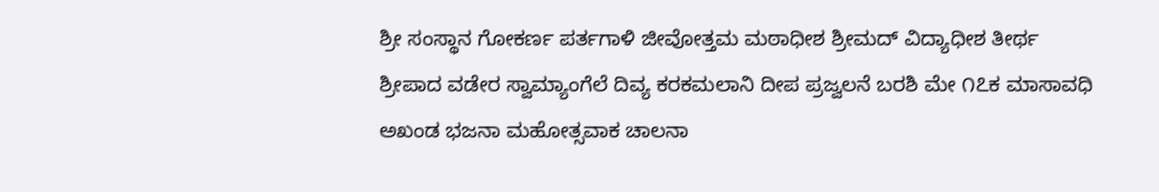ಶ್ರೀ ಸಂಸ್ಥಾನ ಗೋಕರ್ಣ ಪರ್ತಗಾಳಿ ಜೀವೋತ್ತಮ ಮಠಾಧೀಶ ಶ್ರೀಮದ್ ವಿದ್ಯಾಧೀಶ ತೀರ್ಥ ಶ್ರೀಪಾದ ವಡೇರ ಸ್ವಾಮ್ಯಾಂಗೆಲೆ ದಿವ್ಯ ಕರಕಮಲಾನಿ ದೀಪ ಪ್ರಜ್ವಲನೆ ಬರಶಿ ಮೇ ೧೭ಕ ಮಾಸಾವಧಿ ಅಖಂಡ ಭಜನಾ ಮಹೋತ್ಸವಾಕ ಚಾಲನಾ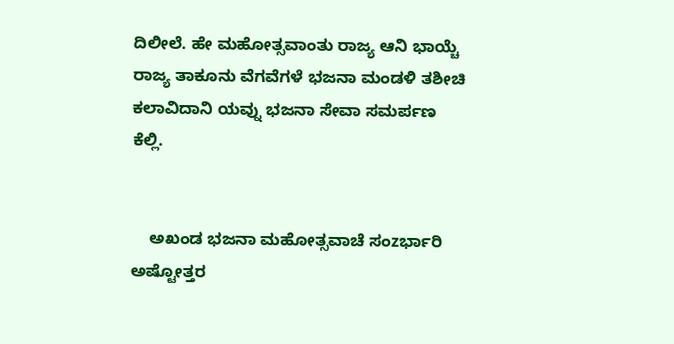ದಿಲೀಲೆ. ಹೇ ಮಹೋತ್ಸವಾಂತು ರಾಜ್ಯ ಆನಿ ಭಾಯ್ಚೆ ರಾಜ್ಯ ತಾಕೂನು ವೆಗವೆಗಳೆ ಭಜನಾ ಮಂಡಳಿ ತಶೀಚಿ ಕಲಾವಿದಾನಿ ಯವ್ನು ಭಜನಾ ಸೇವಾ ಸಮರ್ಪಣ ಕೆಲ್ಲಿ.


    ಅಖಂಡ ಭಜನಾ ಮಹೋತ್ಸವಾಚೆ ಸಂzರ್ಭಾರಿ ಅಷ್ಟೋತ್ತರ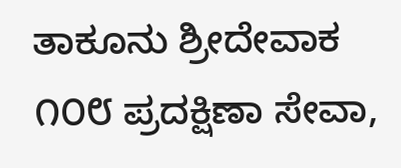ತಾಕೂನು ಶ್ರೀದೇವಾಕ ೧೦೮ ಪ್ರದಕ್ಷಿಣಾ ಸೇವಾ,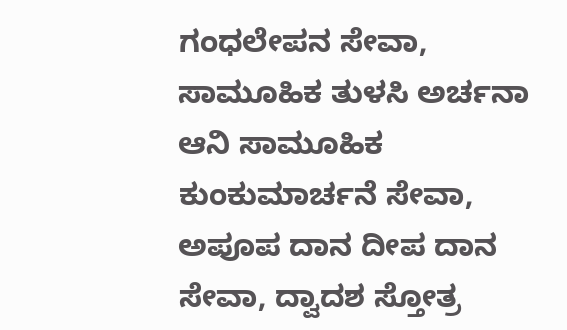ಗಂಧಲೇಪನ ಸೇವಾ, ಸಾಮೂಹಿಕ ತುಳಸಿ ಅರ್ಚನಾ ಆನಿ ಸಾಮೂಹಿಕ ಕುಂಕುಮಾರ್ಚನೆ ಸೇವಾ, ಅಪೂಪ ದಾನ ದೀಪ ದಾನ ಸೇವಾ, ದ್ವಾದಶ ಸ್ತೋತ್ರ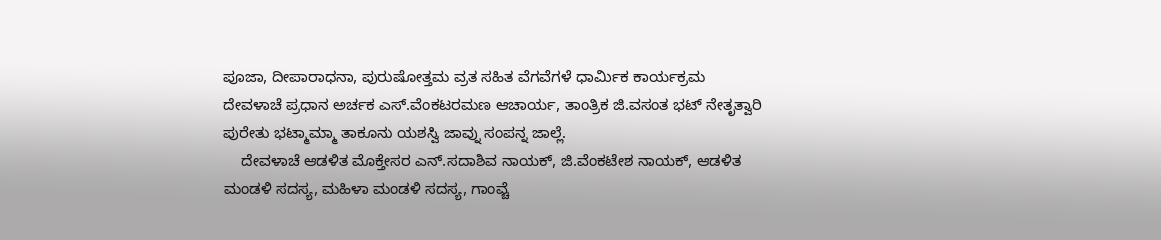ಪೂಜಾ, ದೀಪಾರಾಧನಾ, ಪುರುಷೋತ್ತಮ ವ್ರತ ಸಹಿತ ವೆಗವೆಗಳೆ ಧಾರ್ಮಿಕ ಕಾರ್ಯಕ್ರಮ ದೇವಳಾಚೆ ಪ್ರಧಾನ ಅರ್ಚಕ ಎಸ್.ವೆಂಕಟರಮಣ ಆಚಾರ್ಯ, ತಾಂತ್ರಿಕ ಜಿ.ವಸಂತ ಭಟ್ ನೇತೃತ್ವಾರಿ ಪುರೇತು ಭಟ್ಮಾಮ್ಮಾ ತಾಕೂನು ಯಶಸ್ವಿ ಜಾವ್ನು ಸಂಪನ್ನ ಜಾಲ್ಲೆ.
    ದೇವಳಾಚೆ ಆಡಳಿತ ಮೊಕ್ತೇಸರ ಎನ್.ಸದಾಶಿವ ನಾಯಕ್, ಜಿ.ವೆಂಕಟೇಶ ನಾಯಕ್, ಆಡಳಿತ ಮಂಡಳಿ ಸದಸ್ಯ, ಮಹಿಳಾ ಮಂಡಳಿ ಸದಸ್ಯ, ಗಾಂವ್ಚೆ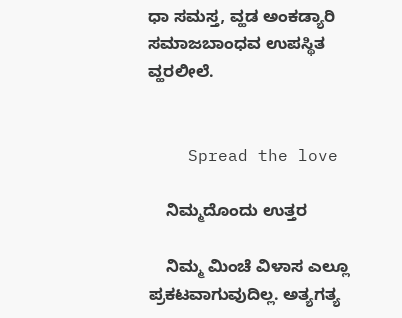ಧಾ ಸಮಸ್ತ, ವ್ಹಡ ಅಂಕಡ್ಯಾರಿ ಸಮಾಜಬಾಂಧವ ಉಪಸ್ಥಿತ ವ್ಹರಲೀಲೆ.


    Spread the love

    ನಿಮ್ಮದೊಂದು ಉತ್ತರ

    ನಿಮ್ಮ ಮಿಂಚೆ ವಿಳಾಸ ಎಲ್ಲೂ ಪ್ರಕಟವಾಗುವುದಿಲ್ಲ. ಅತ್ಯಗತ್ಯ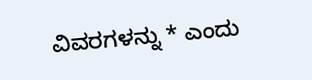ವಿವರಗಳನ್ನು * ಎಂದು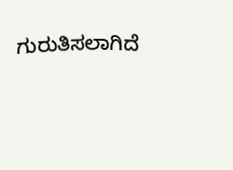ಗುರುತಿಸಲಾಗಿದೆ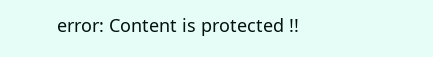error: Content is protected !!